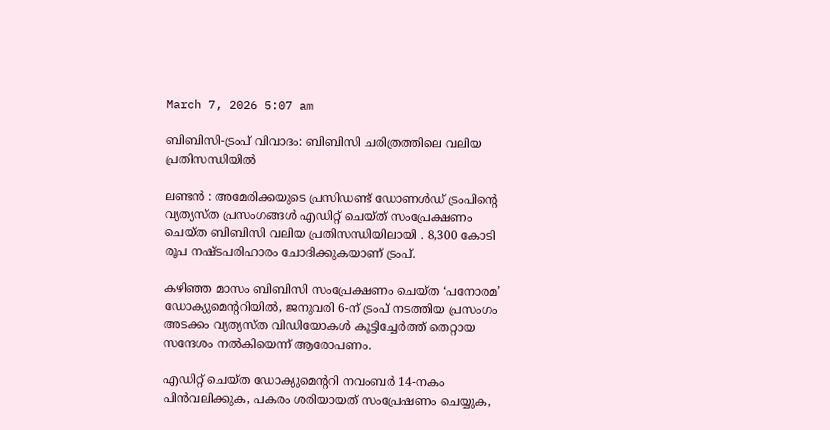March 7, 2026 5:07 am

ബിബിസി-ട്രംപ് വിവാദം: ബിബിസി ചരിത്രത്തിലെ വലിയ പ്രതിസന്ധിയിൽ

ലണ്ടൻ : അമേരിക്കയുടെ പ്രസിഡണ്ട് ഡോണൾഡ് ട്രംപിന്റെ വ്യത്യസ്ത പ്രസംഗങ്ങൾ എഡിറ്റ് ചെയ്ത് സംപ്രേക്ഷണം ചെയ്ത ബിബിസി വലിയ പ്രതിസന്ധിയിലായി . 8,300 കോടി രൂപ നഷ്ടപരിഹാരം ചോദിക്കുകയാണ് ട്രംപ്.

കഴിഞ്ഞ മാസം ബിബിസി സംപ്രേക്ഷണം ചെയ്ത ‘പനോരമ’ ഡോക്യുമെന്ററിയിൽ, ജനുവരി 6-ന് ട്രംപ് നടത്തിയ പ്രസംഗം അടക്കം വ്യത്യസ്ത വിഡിയോകൾ കൂട്ടിച്ചേർത്ത് തെറ്റായ സന്ദേശം നൽകിയെന്ന് ആരോപണം.

എഡിറ്റ് ചെയ്ത ഡോക്യുമെന്ററി നവംബർ 14-നകം പിൻവലിക്കുക, പകരം ശരിയായത് സംപ്രേഷണം ചെയ്യുക,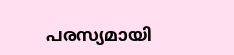പരസ്യമായി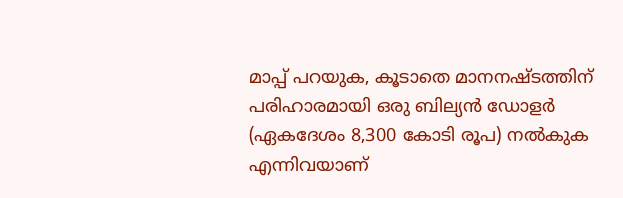മാപ്പ് പറയുക, കൂടാതെ മാനനഷ്ടത്തിന് പരിഹാരമായി ഒരു ബില്യൻ ഡോളർ (ഏകദേശം 8,300 കോടി രൂപ) നൽകുക എന്നിവയാണ്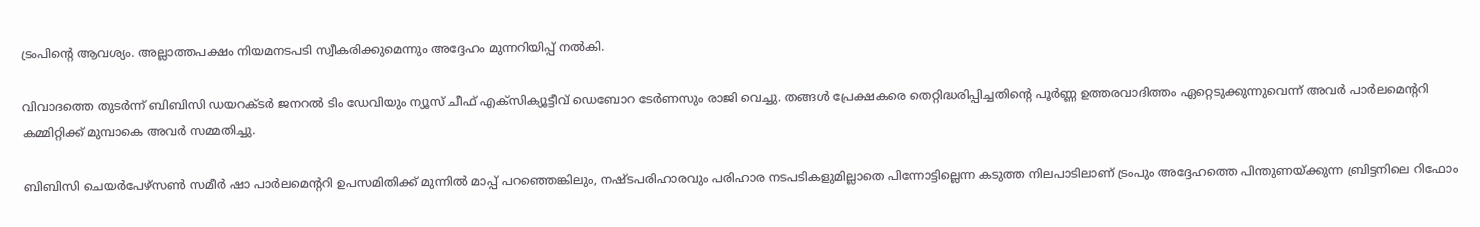ട്രംപിന്റെ ആവശ്യം. അല്ലാത്തപക്ഷം നിയമനടപടി സ്വീകരിക്കുമെന്നും അദ്ദേഹം മുന്നറിയിപ്പ് നൽകി.

വിവാദത്തെ തുടർന്ന് ബിബിസി ഡയറക്ടർ ജനറൽ ടിം ഡേവിയും ന്യൂസ് ചീഫ് എക്സിക്യൂട്ടീവ് ഡെബോറ ടേർണസും രാജി വെച്ചു. തങ്ങൾ പ്രേക്ഷകരെ തെറ്റിദ്ധരിപ്പിച്ചതിന്റെ പൂർണ്ണ ഉത്തരവാദിത്തം ഏറ്റെടുക്കുന്നുവെന്ന് അവർ പാർലമെന്ററി കമ്മിറ്റിക്ക് മുമ്പാകെ അവർ സമ്മതിച്ചു.

ബിബിസി ചെയർപേഴ്സൺ സമീർ ഷാ പാർലമെന്ററി ഉപസമിതിക്ക് മുന്നിൽ മാപ്പ് പറഞ്ഞെങ്കിലും, നഷ്ടപരിഹാരവും പരിഹാര നടപടികളുമില്ലാതെ പിന്നോട്ടില്ലെന്ന കടുത്ത നിലപാടിലാണ് ട്രംപും അദ്ദേഹത്തെ പിന്തുണയ്ക്കുന്ന ബ്രിട്ടനിലെ റിഫോം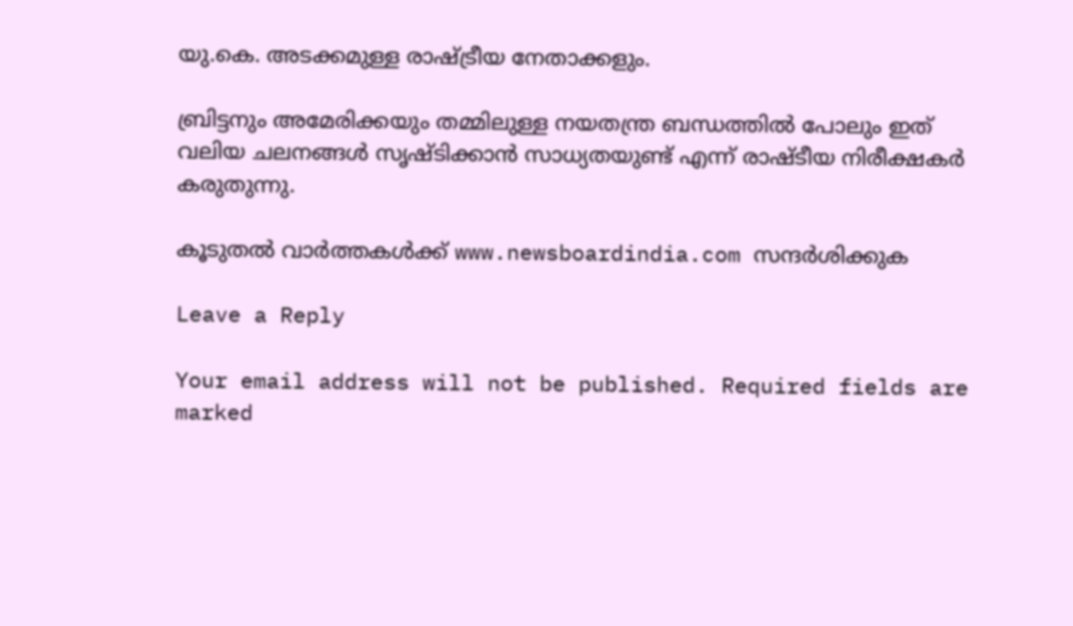യു.കെ. അടക്കമുള്ള രാഷ്ട്രീയ നേതാക്കളും.

ബ്രിട്ടനും അമേരിക്കയും തമ്മിലുള്ള നയതന്ത്ര ബന്ധത്തിൽ പോലും ഇത് വലിയ ചലനങ്ങൾ സൃഷ്ടിക്കാൻ സാധ്യതയുണ്ട് എന്ന് രാഷ്ടീയ നിരീക്ഷകർ കരുതുന്നു.

കൂടുതൽ വാർത്തകൾക്ക് www.newsboardindia.com സന്ദർശിക്കുക

Leave a Reply

Your email address will not be published. Required fields are marked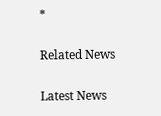*

Related News

Latest News